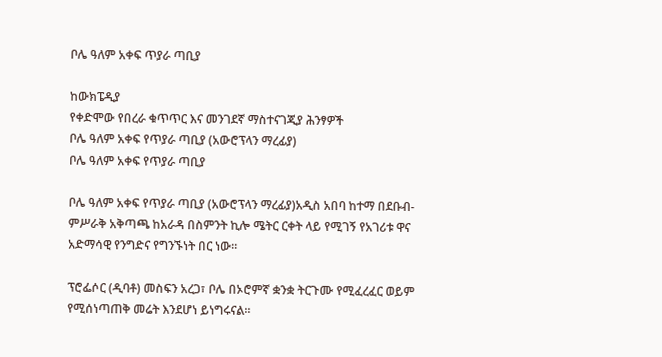ቦሌ ዓለም አቀፍ ጥያራ ጣቢያ

ከውክፔዲያ
የቀድሞው የበረራ ቁጥጥር እና መንገደኛ ማስተናገጂያ ሕንፃዎች
ቦሌ ዓለም አቀፍ የጥያራ ጣቢያ (አውሮፕላን ማረፊያ)
ቦሌ ዓለም አቀፍ የጥያራ ጣቢያ

ቦሌ ዓለም አቀፍ የጥያራ ጣቢያ (አውሮፕላን ማረፊያ)አዲስ አበባ ከተማ በደቡብ-ምሥራቅ አቅጣጫ ከአራዳ በስምንት ኪሎ ሜትር ርቀት ላይ የሚገኝ የአገሪቱ ዋና አድማሳዊ የንግድና የግንኙነት በር ነው።

ፕሮፌሶር (ዲባቶ) መስፍን አረጋ፣ ቦሌ በኦሮምኛ ቋንቋ ትርጉሙ የሚፈረፈር ወይም የሚሰነጣጠቅ መሬት እንደሆነ ይነግሩናል።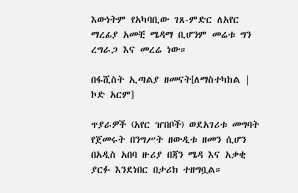እውነትም የአካባቢው ገጸ-ምድር ለአየር ማረፊያ አመቺ ሜዳማ ቢሆንም መሬቱ ግን ረግራጋ እና መረሬ ነው።

በፋሺስት ኢጣልያ ዘመናት[ለማስተካከል | ኮድ አርም]

ጥያራዎች (አየር ዠበቦች) ወደአገሪቱ መግባት የጀመሩት በንግሥት ዘውዲቱ ዘመን ሲሆን በአዲስ አበባ ዙሪያ በጃን ሜዳ እና አቃቂ ያርፉ እንደነበር በታሪክ ተዘግቧል።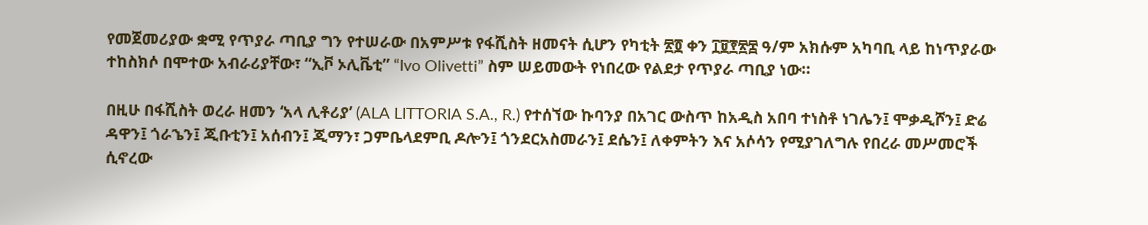የመጀመሪያው ቋሚ የጥያራ ጣቢያ ግን የተሠራው በአምሥቱ የፋሺስት ዘመናት ሲሆን የካቲት ፳፬ ቀን ፲፱፻፳፰ ዓ/ም አክሱም አካባቢ ላይ ከነጥያራው ተከስክሶ በሞተው አብራሪያቸው፣ “ኢቮ ኦሊቬቲ” “Ivo Olivetti” ስም ሠይመውት የነበረው የልደታ የጥያራ ጣቢያ ነው።

በዚሁ በፋሺስት ወረራ ዘመን ‘አላ ሊቶሪያ’ (ALA LITTORIA S.A., R.) የተሰኘው ኩባንያ በአገር ውስጥ ከአዲስ አበባ ተነስቶ ነገሌን፤ ሞቃዲሾን፤ ድሬ ዳዋን፤ ጎራኄን፤ ጂቡቲን፤ አሰብን፤ ጂማን፣ ጋምቤላደምቢ ዶሎን፤ ጎንደርአስመራን፤ ደሴን፤ ለቀምትን እና አሶሳን የሚያገለግሉ የበረራ መሥመሮች ሲኖረው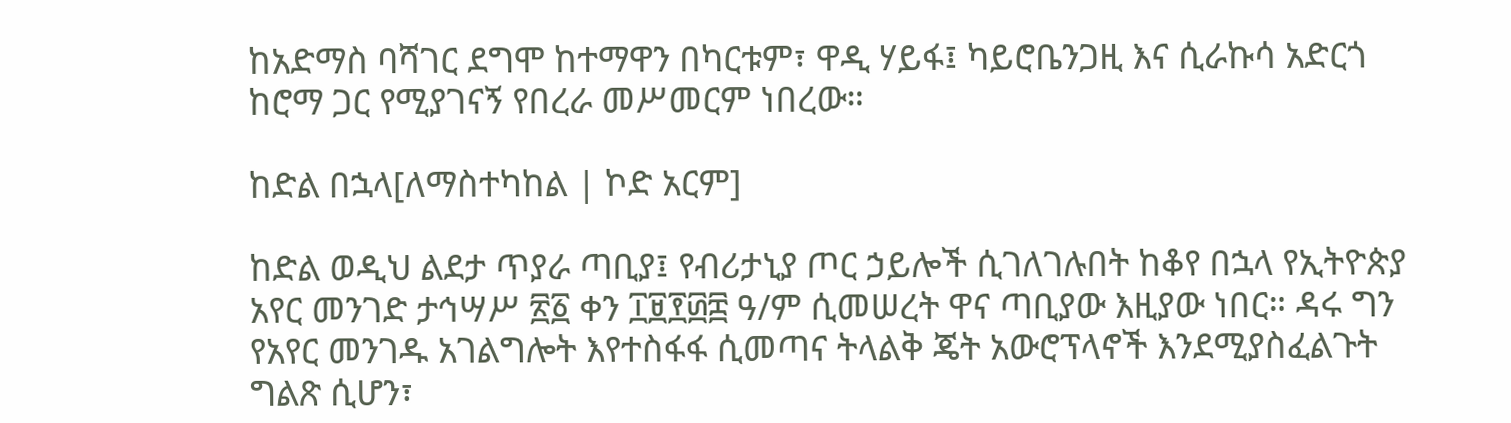ከአድማስ ባሻገር ደግሞ ከተማዋን በካርቱም፣ ዋዲ ሃይፋ፤ ካይሮቤንጋዚ እና ሲራኩሳ አድርጎ ከሮማ ጋር የሚያገናኝ የበረራ መሥመርም ነበረው።

ከድል በኋላ[ለማስተካከል | ኮድ አርም]

ከድል ወዲህ ልደታ ጥያራ ጣቢያ፤ የብሪታኒያ ጦር ኃይሎች ሲገለገሉበት ከቆየ በኋላ የኢትዮጵያ አየር መንገድ ታኅሣሥ ፳፩ ቀን ፲፱፻፴፰ ዓ/ም ሲመሠረት ዋና ጣቢያው እዚያው ነበር። ዳሩ ግን የአየር መንገዱ አገልግሎት እየተስፋፋ ሲመጣና ትላልቅ ጄት አውሮፕላኖች እንደሚያስፈልጉት ግልጽ ሲሆን፣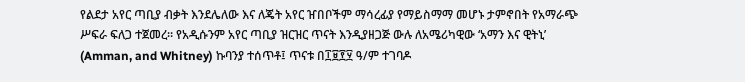የልደታ አየር ጣቢያ ብቃት እንደሌለው እና ለጄት አየር ዠበቦችም ማሳረፊያ የማይስማማ መሆኑ ታምኖበት የአማራጭ ሥፍራ ፍለጋ ተጀመረ። የአዲሱንም አየር ጣቢያ ዝርዝር ጥናት እንዲያዘጋጅ ውሉ ለአሜሪካዊው ‘አማን እና ዊትኒ’ (Amman, and Whitney) ኩባንያ ተሰጥቶ፤ ጥናቱ በ፲፱፻፶ ዓ/ም ተገባዶ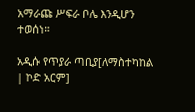አማራጩ ሥፍራ ቦሌ እንዲሆን ተወሰነ።

አዲሱ የጥያራ ጣቢያ[ለማስተካከል | ኮድ አርም]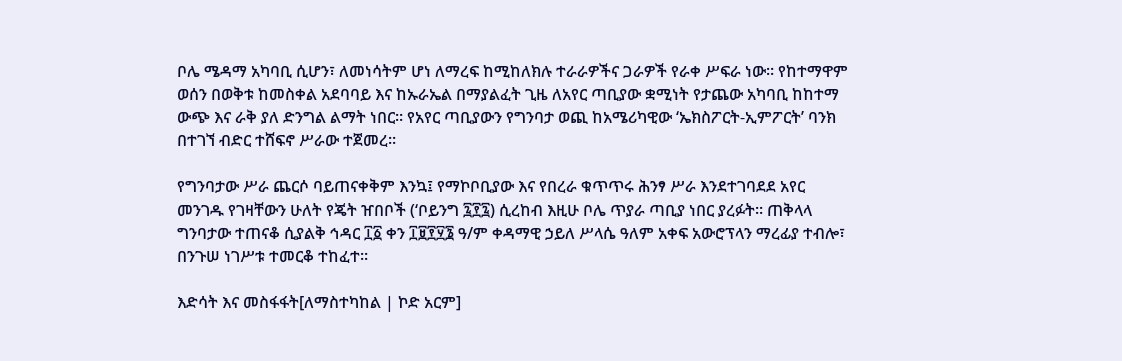ቦሌ ሜዳማ አካባቢ ሲሆን፣ ለመነሳትም ሆነ ለማረፍ ከሚከለክሉ ተራራዎችና ጋራዎች የራቀ ሥፍራ ነው። የከተማዋም ወሰን በወቅቱ ከመስቀል አደባባይ እና ከኡራኤል በማያልፈት ጊዜ ለአየር ጣቢያው ቋሚነት የታጨው አካባቢ ከከተማ ውጭ እና ራቅ ያለ ድንግል ልማት ነበር። የአየር ጣቢያውን የግንባታ ወጪ ከአሜሪካዊው ‘ኤክስፖርት-ኢምፖርት’ ባንክ በተገኘ ብድር ተሸፍኖ ሥራው ተጀመረ።

የግንባታው ሥራ ጨርሶ ባይጠናቀቅም እንኳ፤ የማኮቦቢያው እና የበረራ ቁጥጥሩ ሕንፃ ሥራ እንደተገባደደ አየር መንገዱ የገዛቸውን ሁለት የጄት ዠበቦች (‘ቦይንግ ፯፻፯) ሲረከብ እዚሁ ቦሌ ጥያራ ጣቢያ ነበር ያረፉት። ጠቅላላ ግንባታው ተጠናቆ ሲያልቅ ኅዳር ፲፩ ቀን ፲፱፻፶፮ ዓ/ም ቀዳማዊ ኃይለ ሥላሴ ዓለም አቀፍ አውሮፕላን ማረፊያ ተብሎ፣ በንጉሠ ነገሥቱ ተመርቆ ተከፈተ።

እድሳት እና መስፋፋት[ለማስተካከል | ኮድ አርም]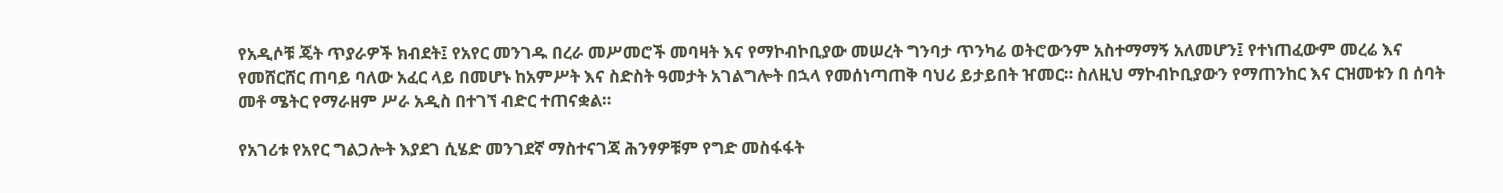የአዲሶቹ ጄት ጥያራዎች ክብደት፤ የአየር መንገዱ በረራ መሥመሮች መባዛት እና የማኮብኮቢያው መሠረት ግንባታ ጥንካሬ ወትሮውንም አስተማማኝ አለመሆን፤ የተነጠፈውም መረሬ እና የመሸርሸር ጠባይ ባለው አፈር ላይ በመሆኑ ከአምሥት እና ስድስት ዓመታት አገልግሎት በኋላ የመሰነጣጠቅ ባህሪ ይታይበት ዠመር። ስለዚህ ማኮብኮቢያውን የማጠንከር እና ርዝመቱን በ ሰባት መቶ ሜትር የማራዘም ሥራ አዲስ በተገኘ ብድር ተጠናቋል።

የአገሪቱ የአየር ግልጋሎት እያደገ ሲሄድ መንገደኛ ማስተናገጃ ሕንፃዎቹም የግድ መስፋፋት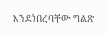እንደነበረባቸው ግልጽ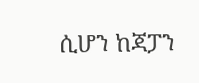ሲሆን ከጃፓን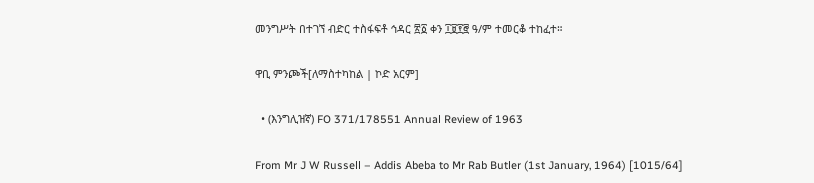መንግሥት በተገኘ ብድር ተስፋፍቶ ኅዳር ፳፩ ቀን ፲፱፻፸ ዓ/ም ተመርቆ ተከፈተ።

ዋቢ ምንጮች[ለማስተካከል | ኮድ አርም]

  • (እንግሊዝኛ) FO 371/178551 Annual Review of 1963

From Mr J W Russell – Addis Abeba to Mr Rab Butler (1st January, 1964) [1015/64]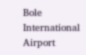Bole International Airport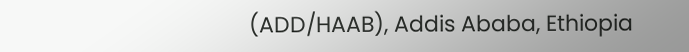(ADD/HAAB), Addis Ababa, Ethiopia